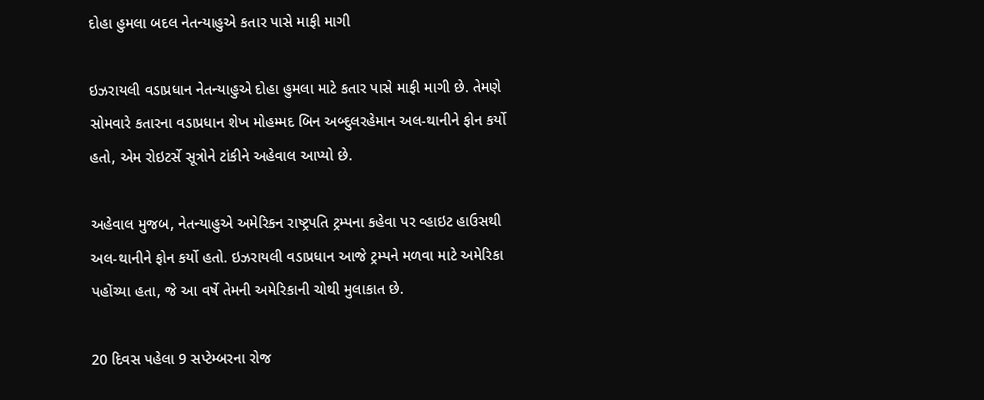દોહા હુમલા બદલ નેતન્યાહુએ કતાર પાસે માફી માગી

ઇઝરાયલી વડાપ્રધાન નેતન્યાહુએ દોહા હુમલા માટે કતાર પાસે માફી માગી છે. તેમણે સોમવારે કતારના વડાપ્રધાન શેખ મોહમ્મદ બિન અબ્દુલરહેમાન અલ-થાનીને ફોન કર્યો હતો, એમ રોઇટર્સે સૂત્રોને ટાંકીને અહેવાલ આપ્યો છે.

અહેવાલ મુજબ, નેતન્યાહુએ અમેરિકન રાષ્ટ્રપતિ ટ્રમ્પના કહેવા પર વ્હાઇટ હાઉસથી અલ-થાનીને ફોન કર્યો હતો. ઇઝરાયલી વડાપ્રધાન આજે ટ્રમ્પને મળવા માટે અમેરિકા પહોંચ્યા હતા, જે આ વર્ષે તેમની અમેરિકાની ચોથી મુલાકાત છે.

20 દિવસ પહેલા 9 સપ્ટેમ્બરના રોજ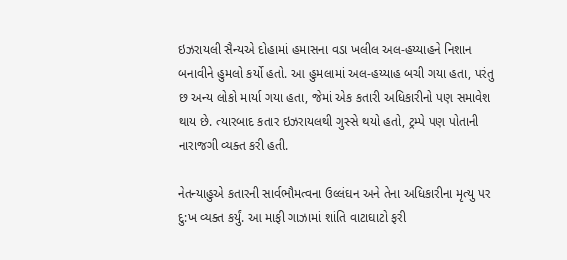ઇઝરાયલી સૈન્યએ દોહામાં હમાસના વડા ખલીલ અલ-હય્યાહને નિશાન બનાવીને હુમલો કર્યો હતો. આ હુમલામાં અલ-હય્યાહ બચી ગયા હતા, પરંતુ છ અન્ય લોકો માર્યા ગયા હતા, જેમાં એક કતારી અધિકારીનો પણ સમાવેશ થાય છે. ત્યારબાદ કતાર ઇઝરાયલથી ગુસ્સે થયો હતો, ટ્રમ્પે પણ પોતાની નારાજગી વ્યક્ત કરી હતી.

નેતન્યાહુએ કતારની સાર્વભૌમત્વના ઉલ્લંઘન અને તેના અધિકારીના મૃત્યુ પર દુ:ખ વ્યક્ત કર્યું. આ માફી ગાઝામાં શાંતિ વાટાઘાટો ફરી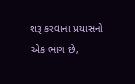શરૂ કરવાના પ્રયાસનો એક ભાગ છે,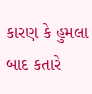કારણ કે હુમલા બાદ કતારે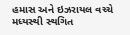હમાસ અને ઇઝરાયલ વચ્ચે મધ્યસ્થી સ્થગિત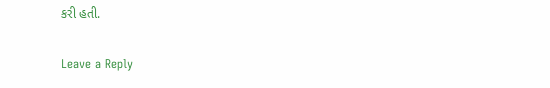કરી હતી.

Leave a Reply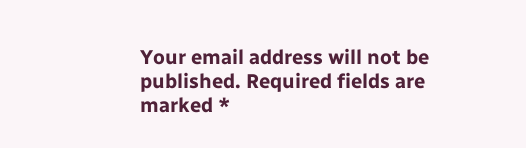Your email address will not be published. Required fields are marked *